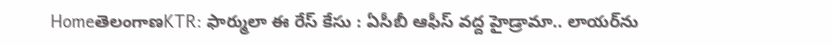HomeతెలంగాణKTR: ఫార్ములా ఈ రేస్‌ కేసు : ఏసీబీ ఆఫీస్‌ వద్ద హైడ్రామా.. లాయర్‌ను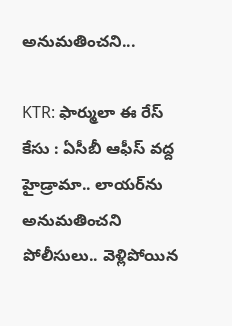అనుమతించని...

KTR: ఫార్ములా ఈ రేస్‌ కేసు : ఏసీబీ ఆఫీస్‌ వద్ద హైడ్రామా.. లాయర్‌ను అనుమతించని పోలీసులు.. వెళ్లిపోయిన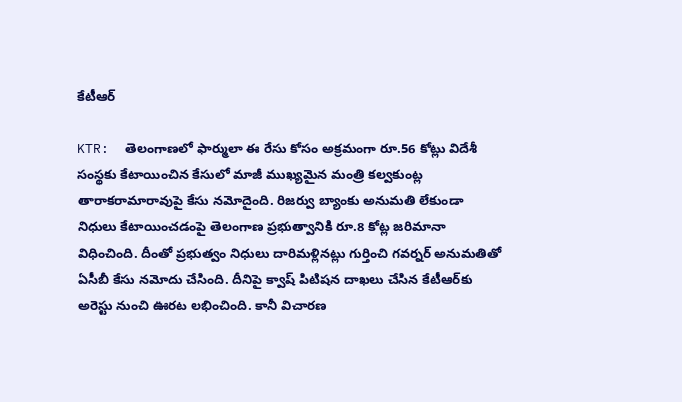కేటీఆర్

KTR:  తెలంగాణలో ఫార్ములా ఈ రేసు కోసం అక్రమంగా రూ.56 కోట్లు విదేశీ సంస్థకు కేటాయించిన కేసులో మాజీ ముఖ్యమైన మంత్రి కల్వకుంట్ల తారాకరామారావుపై కేసు నమోదైంది. రిజర్వు బ్యాంకు అనుమతి లేకుండా నిధులు కేటాయించడంపై తెలంగాణ ప్రభుత్వానికి రూ.8 కోట్ల జరిమానా విధించింది. దీంతో ప్రభుత్వం నిధులు దారిమళ్లినట్లు గుర్తించి గవర్నర్‌ అనుమతితో ఏసీబీ కేసు నమోదు చేసింది. దీనిపై క్వాష్‌ పిటిషన దాఖలు చేసిన కేటీఆర్‌కు అరెస్టు నుంచి ఊరట లభించింది. కానీ విచారణ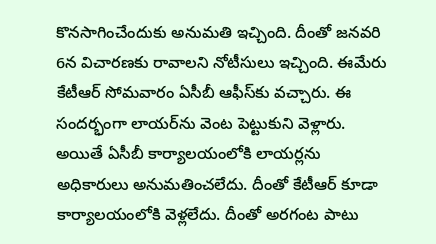కొనసాగించేందుకు అనుమతి ఇచ్చింది. దీంతో జనవరి 6న విచారణకు రావాలని నోటీసులు ఇచ్చింది. ఈమేరు కేటీఆర్‌ సోమవారం ఏసీబీ ఆఫీస్‌కు వచ్చారు. ఈ సందర్భంగా లాయర్‌ను వెంట పెట్టుకుని వెళ్లారు. అయితే ఏసీబీ కార్యాలయంలోకి లాయర్లను అధికారులు అనుమతించలేదు. దీంతో కేటీఆర్‌ కూడా కార్యాలయంలోకి వెళ్లలేదు. దీంతో అరగంట పాటు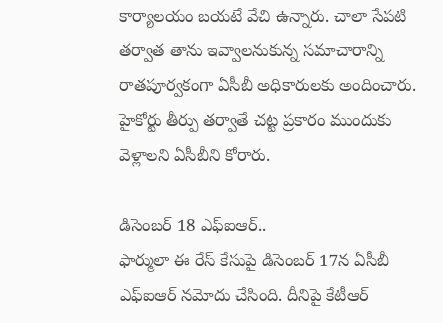కార్యాలయం బయటే వేచి ఉన్నారు. చాలా సేపటి తర్వాత తాను ఇవ్వాలనుకున్న సమాచారాన్ని రాతపూర్వకంగా ఏసీబీ అధికారులకు అందించారు. హైకోర్టు తీర్పు తర్వాతే చట్ట ప్రకారం ముందుకు వెళ్లాలని ఏసీబీని కోరారు.

డిసెంబర్‌ 18 ఎఫ్‌ఐఆర్‌..
ఫార్ములా ఈ రేస్‌ కేసుపై డిసెంబర్‌ 17న ఏసీబీ ఎఫ్‌ఐఆర్‌ నమోదు చేసింది. దీనిపై కేటీఆర్‌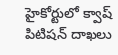హైకోర్టులో క్వాష్‌ పిటిషన్‌ దాఖలు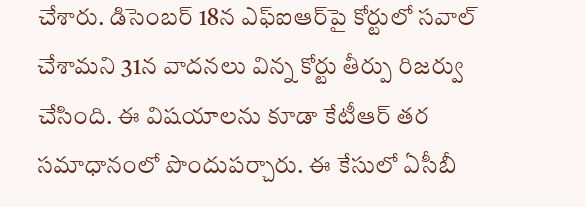చేశారు. డిసెంబర్‌ 18న ఎఫ్‌ఐఆర్‌పై కోర్టులో సవాల్‌ చేశామని 31న వాదనలు విన్న కోర్టు తీర్పు రిజర్వు చేసింది. ఈ విషయాలను కూడా కేటీఆర్‌ తర సమాధానంలో పొందుపర్చారు. ఈ కేసులో ఏసీబీ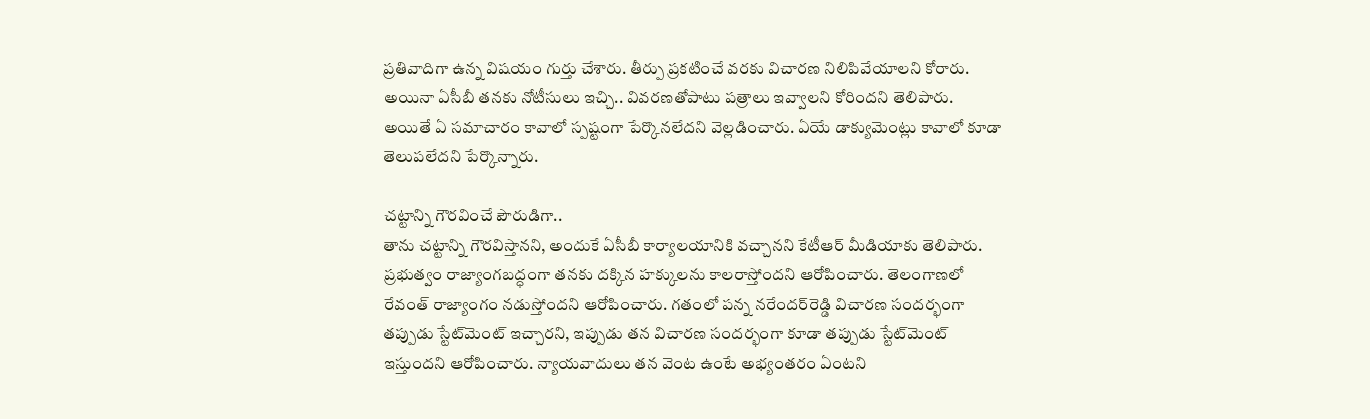ప్రతివాదిగా ఉన్న విషయం గుర్తు చేశారు. తీర్పు ప్రకటించే వరకు విచారణ నిలిపివేయాలని కోరారు. అయినా ఏసీబీ తనకు నోటీసులు ఇచ్చి.. వివరణతోపాటు పత్రాలు ఇవ్వాలని కోరిందని తెలిపారు. అయితే ఏ సమాచారం కావాలో స్పష్టంగా పేర్కొనలేదని వెల్లడించారు. ఏయే డాక్యుమెంట్లు కావాలో కూడా తెలుపలేదని పేర్కొన్నారు.

చట్టాన్ని గౌరవించే పౌరుడిగా..
తాను చట్టాన్ని గౌరవిస్తానని, అందుకే ఏసీబీ కార్యాలయానికి వచ్చానని కేటీఆర్‌ మీడియాకు తెలిపారు. ప్రభుత్వం రాజ్యాంగబద్ధంగా తనకు దక్కిన హక్కులను కాలరాస్తోందని ఆరోపించారు. తెలంగాణలో రేవంత్‌ రాజ్యాంగం నడుస్తోందని ఆరోపించారు. గతంలో పన్న నరేందర్‌రెడ్డి విచారణ సందర్భంగా తప్పుడు స్టేట్‌మెంట్‌ ఇచ్చారని, ఇప్పుడు తన విచారణ సందర్భంగా కూడా తప్పుడు స్టేట్‌మెంట్‌ ఇస్తుందని ఆరోపించారు. న్యాయవాదులు తన వెంట ఉంటే అభ్యంతరం ఏంటని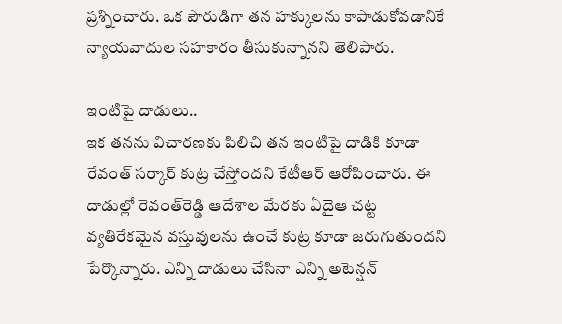ప్రశ్నించారు. ఒక పౌరుడిగా తన హక్కులను కాపాడుకోవడానికే న్యాయవాదుల సహకారం తీసుకున్నానని తెలిపారు.

ఇంటిపై దాడులు..
ఇక తనను విచారణకు పిలిచి తన ఇంటిపై దాడికి కూడా రేవంత్‌ సర్కార్‌ కుట్ర చేస్తోందని కేటీఆర్‌ ఆరోపించారు. ఈ దాడుల్లో రెవంత్‌రెడ్డి ఆదేశాల మేరకు ఏదైఆ చట్ట వ్యతిరేకమైన వస్తువులను ఉంచే కుట్ర కూడా జరుగుతుందని పేర్కొన్నారు. ఎన్ని దాడులు చేసినా ఎన్ని అటెన్షన్‌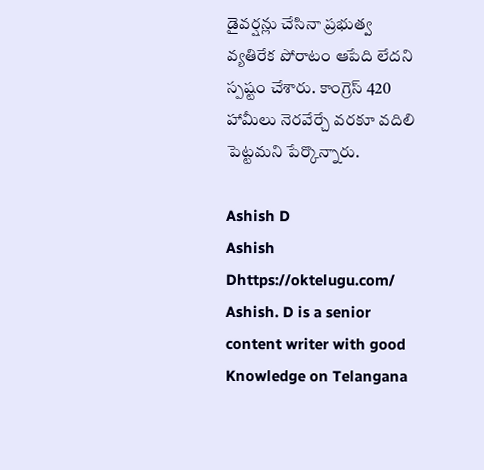డైవర్షన్లు చేసినా ప్రభుత్వ వ్యతిరేక పోరాటం ఆపేది లేదని స్పష్టం చేశారు. కాంగ్రెస్‌ 420 హామీలు నెరవేర్చే వరకూ వదిలి పెట్టమని పేర్కొన్నారు.

Ashish D
Ashish Dhttps://oktelugu.com/
Ashish. D is a senior content writer with good Knowledge on Telangana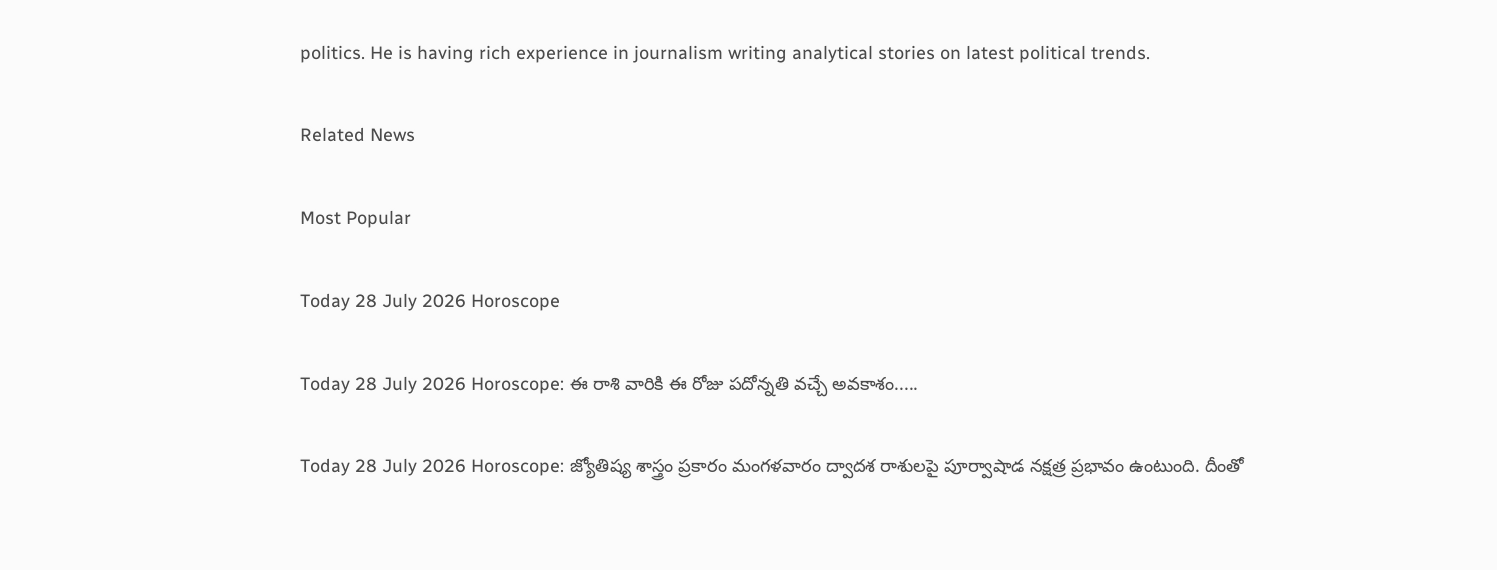politics. He is having rich experience in journalism writing analytical stories on latest political trends.

Related News

Most Popular

Today 28 July 2026 Horoscope

Today 28 July 2026 Horoscope: ఈ రాశి వారికి ఈ రోజు పదోన్నతి వచ్చే అవకాశం.....

Today 28 July 2026 Horoscope: జ్యోతిష్య శాస్త్రం ప్రకారం మంగళవారం ద్వాదశ రాశులపై పూర్వాషాడ నక్షత్ర ప్రభావం ఉంటుంది. దీంతో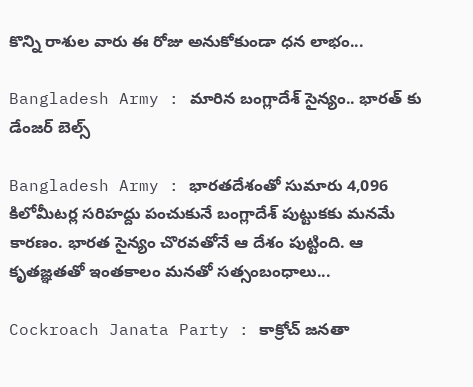కొన్ని రాశుల వారు ఈ రోజు అనుకోకుండా ధన లాభం...

Bangladesh Army : మారిన బంగ్లాదేశ్ సైన్యం.. భారత్ కు డేంజర్ బెల్స్

Bangladesh Army : భారతదేశంతో సుమారు 4,096 కిలోమీటర్ల సరిహద్దు పంచుకునే బంగ్లాదేశ్‌ పుట్టుకకు మనమే కారణం. భారత సైన్యం చొరవతోనే ఆ దేశం పుట్టింది. ఆ కృతజ్ఞతతో ఇంతకాలం మనతో సత్సంబంధాలు...

Cockroach Janata Party : కాక్రోచ్ జనతా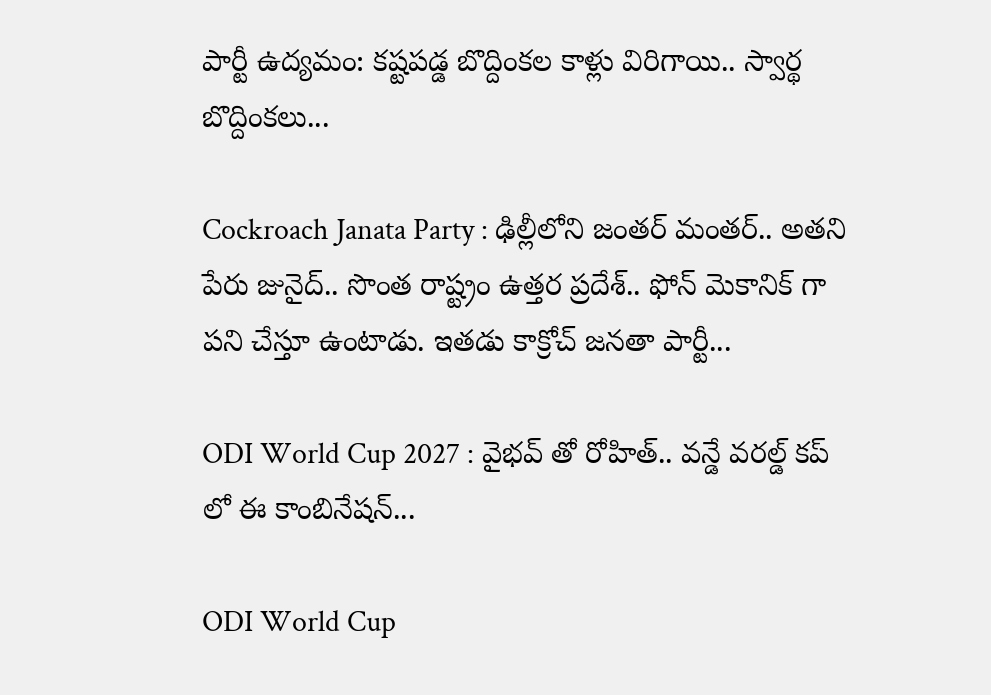పార్టీ ఉద్యమం: కష్టపడ్డ బొద్దింకల కాళ్లు విరిగాయి.. స్వార్థ బొద్దింకలు...

Cockroach Janata Party : ఢిల్లీలోని జంతర్ మంతర్.. అతని పేరు జునైద్.. సొంత రాష్ట్రం ఉత్తర ప్రదేశ్.. ఫోన్ మెకానిక్ గా పని చేస్తూ ఉంటాడు. ఇతడు కాక్రోచ్ జనతా పార్టీ...

ODI World Cup 2027 : వైభవ్ తో రోహిత్.. వన్డే వరల్డ్ కప్ లో ఈ కాంబినేషన్...

ODI World Cup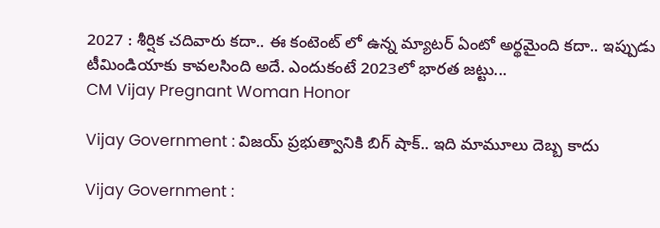2027 : శీర్షిక చదివారు కదా.. ఈ కంటెంట్ లో ఉన్న మ్యాటర్ ఏంటో అర్థమైంది కదా.. ఇప్పుడు టీమిండియాకు కావలసింది అదే. ఎందుకంటే 2023లో భారత జట్టు...
CM Vijay Pregnant Woman Honor

Vijay Government : విజయ్ ప్రభుత్వానికి బిగ్ షాక్.. ఇది మామూలు దెబ్బ కాదు

Vijay Government :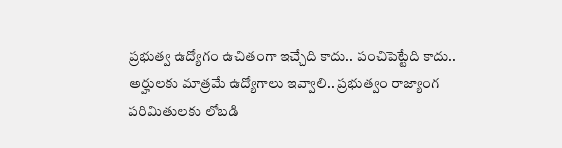ప్రభుత్వ ఉద్యోగం ఉచితంగా ఇచ్చేది కాదు.. పంచిపెట్టేది కాదు.. అర్హులకు మాత్రమే ఉద్యోగాలు ఇవ్వాలి.. ప్రభుత్వం రాజ్యాంగ పరిమితులకు లోబడి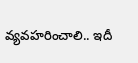వ్యవహరించాలి.. ఇదీ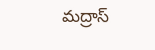మద్రాస్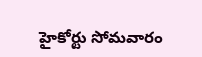హైకోర్టు సోమవారం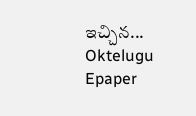ఇచ్చిన...
Oktelugu Epaper